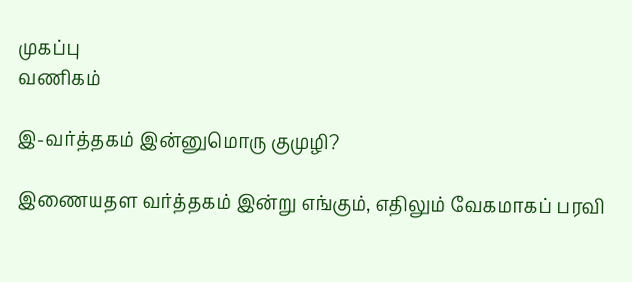முகப்பு
வணிகம்

இ-வர்த்தகம் இன்னுமொரு குமுழி?

இணையதள வர்த்தகம் இன்று எங்கும், எதிலும் வேகமாகப் பரவி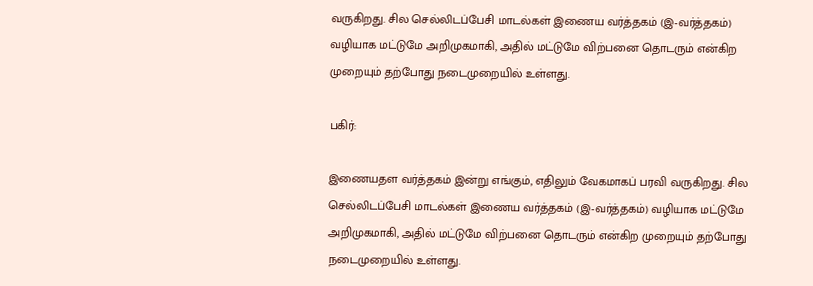வருகிறது. சில செல்லிடப்பேசி மாடல்கள் இணைய வர்த்தகம் (இ-வர்த்தகம்) வழியாக மட்டுமே அறிமுகமாகி, அதில் மட்டுமே விற்பனை தொடரும் என்கிற முறையும் தற்போது நடைமுறையில் உள்ளது.

பகிர்:

இணையதள வர்த்தகம் இன்று எங்கும், எதிலும் வேகமாகப் பரவி வருகிறது. சில செல்லிடப்பேசி மாடல்கள் இணைய வர்த்தகம் (இ-வர்த்தகம்) வழியாக மட்டுமே அறிமுகமாகி, அதில் மட்டுமே விற்பனை தொடரும் என்கிற முறையும் தற்போது நடைமுறையில் உள்ளது.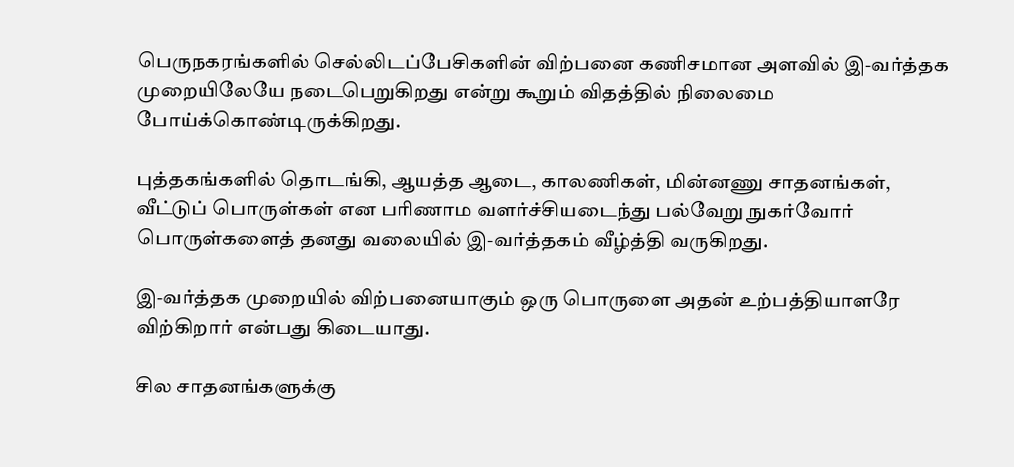பெருநகரங்களில் செல்லிடப்பேசிகளின் விற்பனை கணிசமான அளவில் இ-வர்த்தக முறையிலேயே நடைபெறுகிறது என்று கூறும் விதத்தில் நிலைமை போய்க்கொண்டிருக்கிறது.

புத்தகங்களில் தொடங்கி, ஆயத்த ஆடை, காலணிகள், மின்னணு சாதனங்கள், வீட்டுப் பொருள்கள் என பரிணாம வளர்ச்சியடைந்து பல்வேறு நுகர்வோர் பொருள்களைத் தனது வலையில் இ-வர்த்தகம் வீழ்த்தி வருகிறது.

இ-வர்த்தக முறையில் விற்பனையாகும் ஒரு பொருளை அதன் உற்பத்தியாளரே விற்கிறார் என்பது கிடையாது.

சில சாதனங்களுக்கு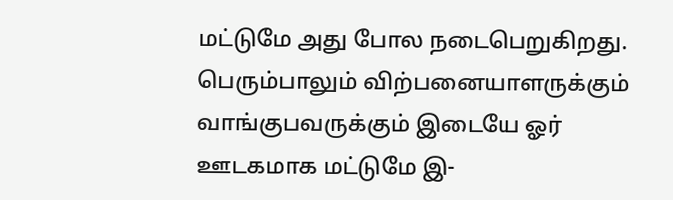மட்டுமே அது போல நடைபெறுகிறது. பெரும்பாலும் விற்பனையாளருக்கும் வாங்குபவருக்கும் இடையே ஓர் ஊடகமாக மட்டுமே இ-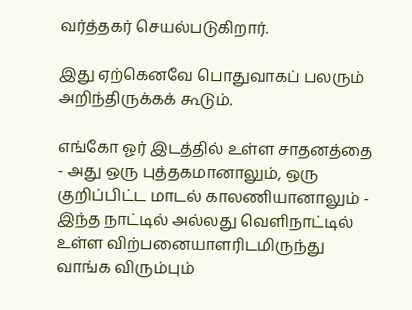வர்த்தகர் செயல்படுகிறார்.

இது ஏற்கெனவே பொதுவாகப் பலரும் அறிந்திருக்கக் கூடும்.

எங்கோ ஓர் இடத்தில் உள்ள சாதனத்தை - அது ஒரு புத்தகமானாலும், ஒரு குறிப்பிட்ட மாடல் காலணியானாலும் - இந்த நாட்டில் அல்லது வெளிநாட்டில் உள்ள விற்பனையாளரிடமிருந்து வாங்க விரும்பும்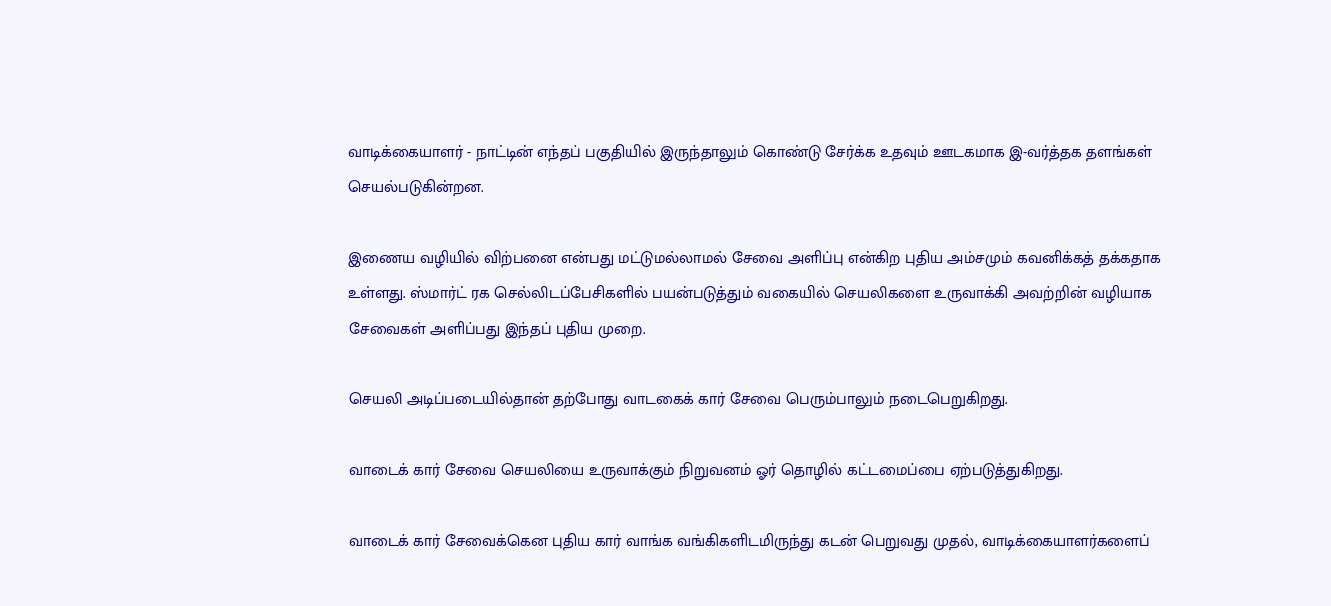வாடிக்கையாளர் - நாட்டின் எந்தப் பகுதியில் இருந்தாலும் கொண்டு சேர்க்க உதவும் ஊடகமாக இ-வர்த்தக தளங்கள் செயல்படுகின்றன.

இணைய வழியில் விற்பனை என்பது மட்டுமல்லாமல் சேவை அளிப்பு என்கிற புதிய அம்சமும் கவனிக்கத் தக்கதாக உள்ளது. ஸ்மார்ட் ரக செல்லிடப்பேசிகளில் பயன்படுத்தும் வகையில் செயலிகளை உருவாக்கி அவற்றின் வழியாக சேவைகள் அளிப்பது இந்தப் புதிய முறை.

செயலி அடிப்படையில்தான் தற்போது வாடகைக் கார் சேவை பெரும்பாலும் நடைபெறுகிறது.

வாடைக் கார் சேவை செயலியை உருவாக்கும் நிறுவனம் ஓர் தொழில் கட்டமைப்பை ஏற்படுத்துகிறது.

வாடைக் கார் சேவைக்கென புதிய கார் வாங்க வங்கிகளிடமிருந்து கடன் பெறுவது முதல், வாடிக்கையாளர்களைப்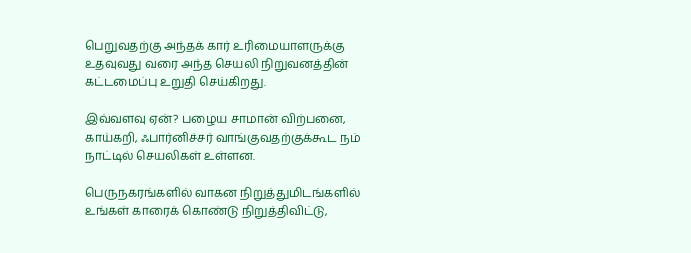பெறுவதற்கு அந்தக் கார் உரிமையாளருக்கு உதவுவது வரை அந்த செயலி நிறுவனத்தின் கட்டமைப்பு உறுதி செய்கிறது.

இவ்வளவு ஏன்? பழைய சாமான் விற்பனை, காய்கறி, ஃபார்னிச்சர் வாங்குவதற்குக்கூட நம் நாட்டில் செயலிகள் உள்ளன.

பெருநகரங்களில் வாகன நிறுத்துமிடங்களில் உங்கள் காரைக் கொண்டு நிறுத்திவிட்டு,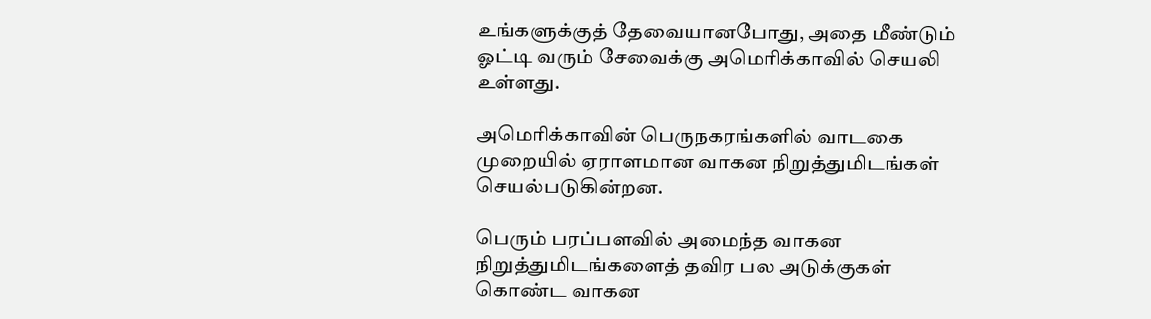உங்களுக்குத் தேவையானபோது, அதை மீண்டும் ஓட்டி வரும் சேவைக்கு அமெரிக்காவில் செயலி உள்ளது.

அமெரிக்காவின் பெருநகரங்களில் வாடகை முறையில் ஏராளமான வாகன நிறுத்துமிடங்கள் செயல்படுகின்றன.

பெரும் பரப்பளவில் அமைந்த வாகன நிறுத்துமிடங்களைத் தவிர பல அடுக்குகள் கொண்ட வாகன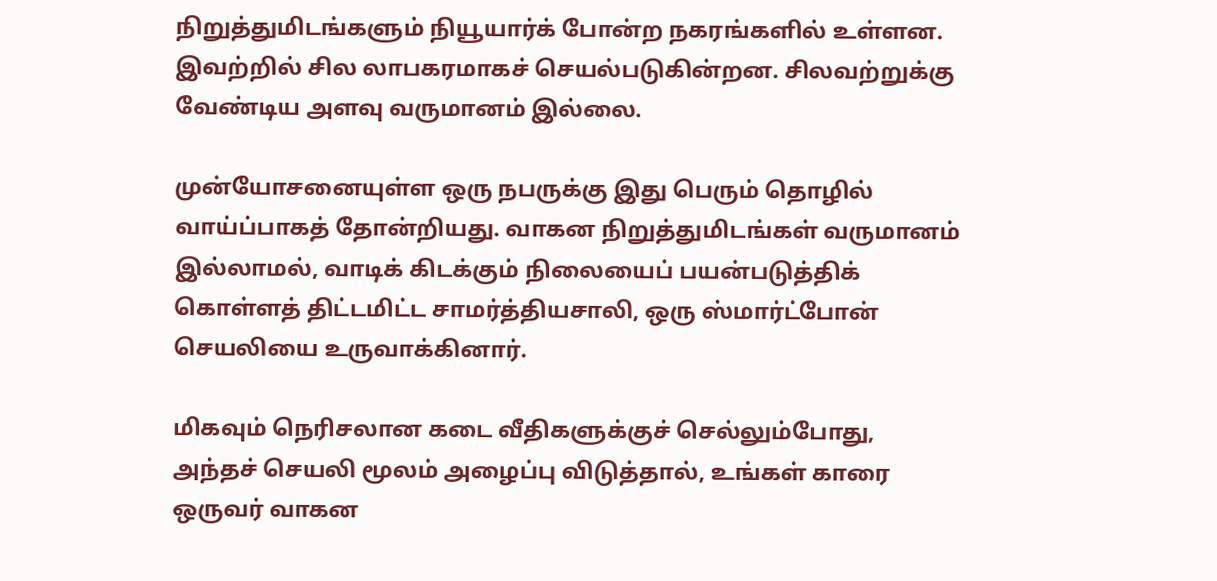நிறுத்துமிடங்களும் நியூயார்க் போன்ற நகரங்களில் உள்ளன. இவற்றில் சில லாபகரமாகச் செயல்படுகின்றன. சிலவற்றுக்கு வேண்டிய அளவு வருமானம் இல்லை.

முன்யோசனையுள்ள ஒரு நபருக்கு இது பெரும் தொழில் வாய்ப்பாகத் தோன்றியது. வாகன நிறுத்துமிடங்கள் வருமானம் இல்லாமல், வாடிக் கிடக்கும் நிலையைப் பயன்படுத்திக் கொள்ளத் திட்டமிட்ட சாமர்த்தியசாலி, ஒரு ஸ்மார்ட்போன் செயலியை உருவாக்கினார்.

மிகவும் நெரிசலான கடை வீதிகளுக்குச் செல்லும்போது, அந்தச் செயலி மூலம் அழைப்பு விடுத்தால், உங்கள் காரை ஒருவர் வாகன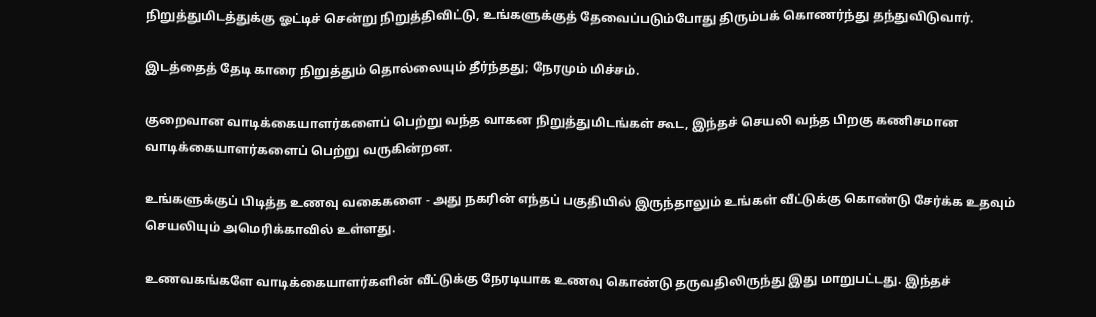நிறுத்துமிடத்துக்கு ஓட்டிச் சென்று நிறுத்திவிட்டு, உங்களுக்குத் தேவைப்படும்போது திரும்பக் கொணர்ந்து தந்துவிடுவார்.

இடத்தைத் தேடி காரை நிறுத்தும் தொல்லையும் தீர்ந்தது; நேரமும் மிச்சம்.

குறைவான வாடிக்கையாளர்களைப் பெற்று வந்த வாகன நிறுத்துமிடங்கள் கூட, இந்தச் செயலி வந்த பிறகு கணிசமான வாடிக்கையாளர்களைப் பெற்று வருகின்றன.

உங்களுக்குப் பிடித்த உணவு வகைகளை - அது நகரின் எந்தப் பகுதியில் இருந்தாலும் உங்கள் வீட்டுக்கு கொண்டு சேர்க்க உதவும் செயலியும் அமெரிக்காவில் உள்ளது.

உணவகங்களே வாடிக்கையாளர்களின் வீட்டுக்கு நேரடியாக உணவு கொண்டு தருவதிலிருந்து இது மாறுபட்டது. இந்தச்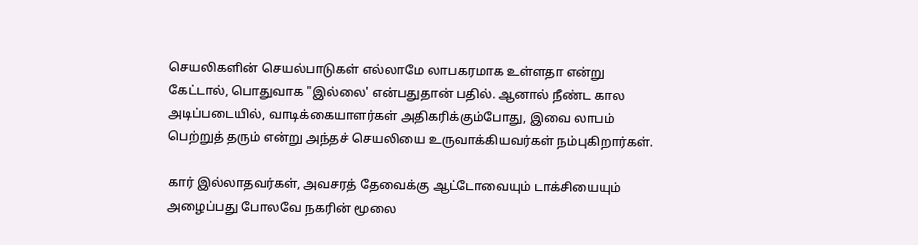செயலிகளின் செயல்பாடுகள் எல்லாமே லாபகரமாக உள்ளதா என்று கேட்டால், பொதுவாக "இல்லை' என்பதுதான் பதில். ஆனால் நீண்ட கால அடிப்படையில், வாடிக்கையாளர்கள் அதிகரிக்கும்போது, இவை லாபம் பெற்றுத் தரும் என்று அந்தச் செயலியை உருவாக்கியவர்கள் நம்புகிறார்கள்.

கார் இல்லாதவர்கள், அவசரத் தேவைக்கு ஆட்டோவையும் டாக்சியையும் அழைப்பது போலவே நகரின் மூலை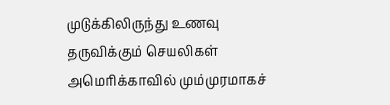முடுக்கிலிருந்து உணவு தருவிக்கும் செயலிகள் அமெரிக்காவில் மும்முரமாகச்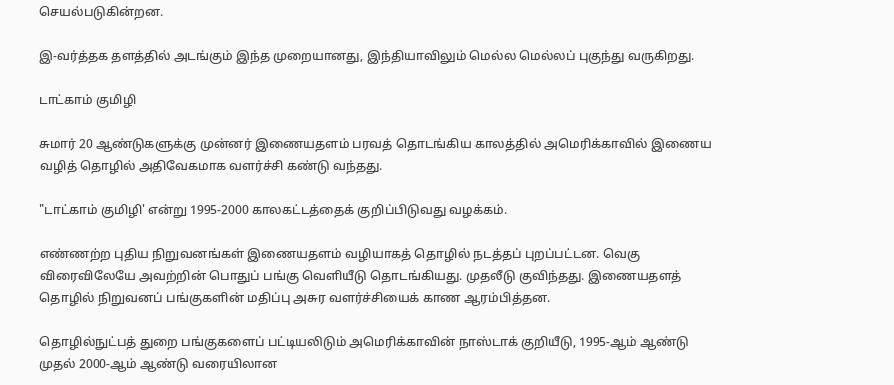செயல்படுகின்றன.

இ-வர்த்தக தளத்தில் அடங்கும் இந்த முறையானது, இந்தியாவிலும் மெல்ல மெல்லப் புகுந்து வருகிறது.

டாட்காம் குமிழி

சுமார் 20 ஆண்டுகளுக்கு முன்னர் இணையதளம் பரவத் தொடங்கிய காலத்தில் அமெரிக்காவில் இணைய வழித் தொழில் அதிவேகமாக வளர்ச்சி கண்டு வந்தது.

"டாட்காம் குமிழி' என்று 1995-2000 காலகட்டத்தைக் குறிப்பிடுவது வழக்கம்.

எண்ணற்ற புதிய நிறுவனங்கள் இணையதளம் வழியாகத் தொழில் நடத்தப் புறப்பட்டன. வெகு விரைவிலேயே அவற்றின் பொதுப் பங்கு வெளியீடு தொடங்கியது. முதலீடு குவிந்தது. இணையதளத் தொழில் நிறுவனப் பங்குகளின் மதிப்பு அசுர வளர்ச்சியைக் காண ஆரம்பித்தன.

தொழில்நுட்பத் துறை பங்குகளைப் பட்டியலிடும் அமெரிக்காவின் நாஸ்டாக் குறியீடு, 1995-ஆம் ஆண்டு முதல் 2000-ஆம் ஆண்டு வரையிலான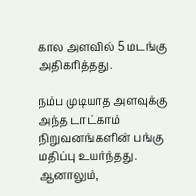கால அளவில் 5 மடங்கு அதிகரித்தது.

நம்ப முடியாத அளவுக்கு அந்த டாட்காம் நிறுவனங்களின் பங்கு மதிப்பு உயர்ந்தது. ஆனாலும்,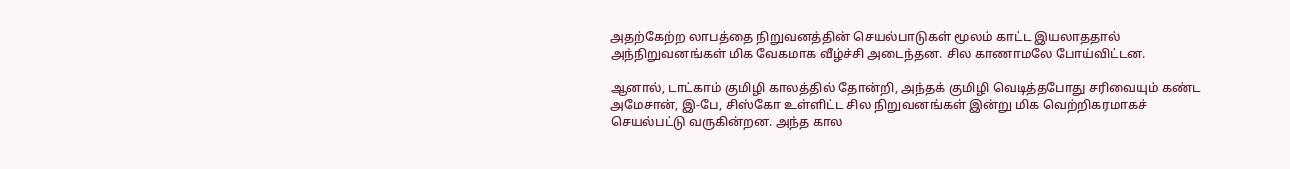அதற்கேற்ற லாபத்தை நிறுவனத்தின் செயல்பாடுகள் மூலம் காட்ட இயலாததால் அந்நிறுவனங்கள் மிக வேகமாக வீழ்ச்சி அடைந்தன. சில காணாமலே போய்விட்டன.

ஆனால், டாட்காம் குமிழி காலத்தில் தோன்றி, அந்தக் குமிழி வெடித்தபோது சரிவையும் கண்ட அமேசான், இ-பே, சிஸ்கோ உள்ளிட்ட சில நிறுவனங்கள் இன்று மிக வெற்றிகரமாகச் செயல்பட்டு வருகின்றன. அந்த கால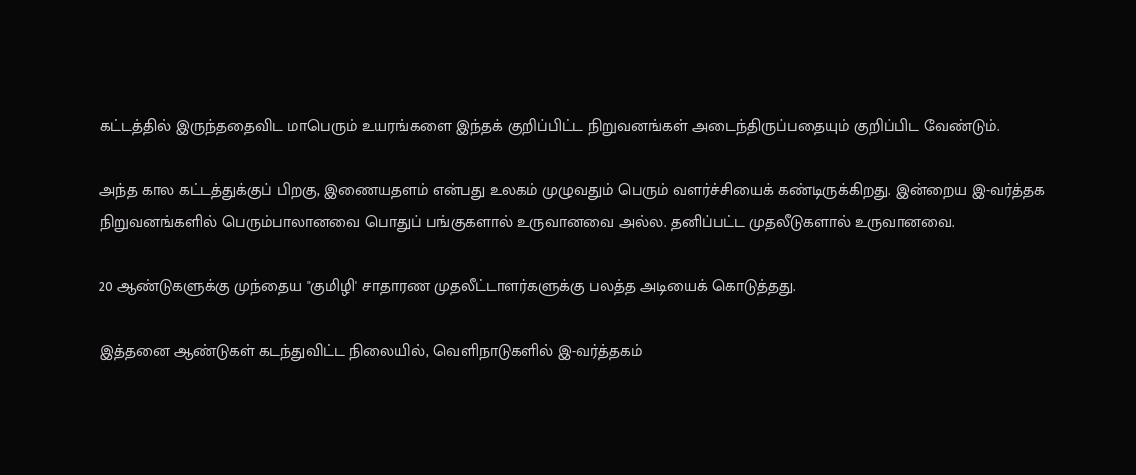கட்டத்தில் இருந்ததைவிட மாபெரும் உயரங்களை இந்தக் குறிப்பிட்ட நிறுவனங்கள் அடைந்திருப்பதையும் குறிப்பிட வேண்டும்.

அந்த கால கட்டத்துக்குப் பிறகு, இணையதளம் என்பது உலகம் முழுவதும் பெரும் வளர்ச்சியைக் கண்டிருக்கிறது. இன்றைய இ-வர்த்தக நிறுவனங்களில் பெரும்பாலானவை பொதுப் பங்குகளால் உருவானவை அல்ல. தனிப்பட்ட முதலீடுகளால் உருவானவை.

20 ஆண்டுகளுக்கு முந்தைய "குமிழி' சாதாரண முதலீட்டாளர்களுக்கு பலத்த அடியைக் கொடுத்தது.

இத்தனை ஆண்டுகள் கடந்துவிட்ட நிலையில், வெளிநாடுகளில் இ-வர்த்தகம்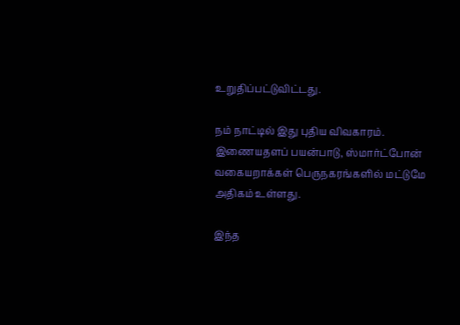உறுதிப்பட்டுவிட்டது.

நம் நாட்டில் இது புதிய விவகாரம். இணையதளப் பயன்பாடு, ஸ்மார்ட்போன் வகையறாக்கள் பெருநகரங்களில் மட்டுமே அதிகம் உள்ளது.

இந்த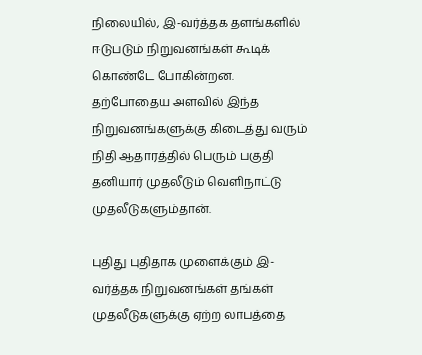நிலையில், இ-வர்த்தக தளங்களில் ஈடுபடும் நிறுவனங்கள் கூடிக் கொண்டே போகின்றன. தற்போதைய அளவில் இந்த நிறுவனங்களுக்கு கிடைத்து வரும் நிதி ஆதாரத்தில் பெரும் பகுதி தனியார் முதலீடும் வெளிநாட்டு முதலீடுகளும்தான்.

புதிது புதிதாக முளைக்கும் இ-வர்த்தக நிறுவனங்கள் தங்கள் முதலீடுகளுக்கு ஏற்ற லாபத்தை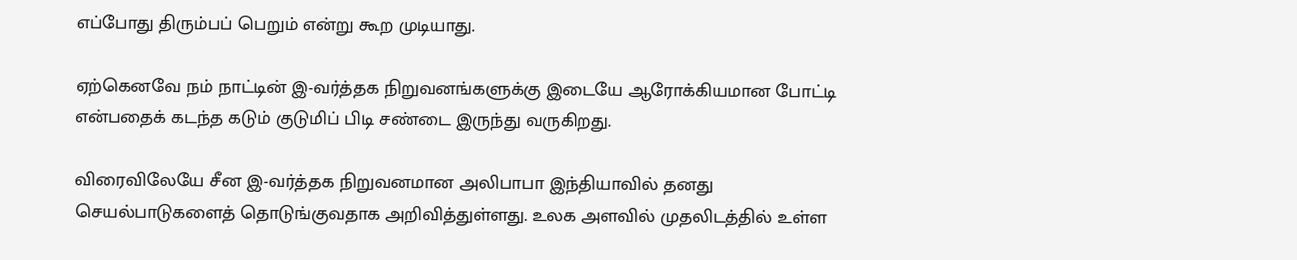எப்போது திரும்பப் பெறும் என்று கூற முடியாது.

ஏற்கெனவே நம் நாட்டின் இ-வர்த்தக நிறுவனங்களுக்கு இடையே ஆரோக்கியமான போட்டி என்பதைக் கடந்த கடும் குடுமிப் பிடி சண்டை இருந்து வருகிறது.

விரைவிலேயே சீன இ-வர்த்தக நிறுவனமான அலிபாபா இந்தியாவில் தனது செயல்பாடுகளைத் தொடுங்குவதாக அறிவித்துள்ளது. உலக அளவில் முதலிடத்தில் உள்ள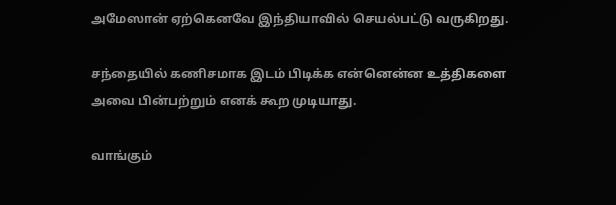அமேஸான் ஏற்கெனவே இந்தியாவில் செயல்பட்டு வருகிறது.

சந்தையில் கணிசமாக இடம் பிடிக்க என்னென்ன உத்திகளை அவை பின்பற்றும் எனக் கூற முடியாது.

வாங்கும்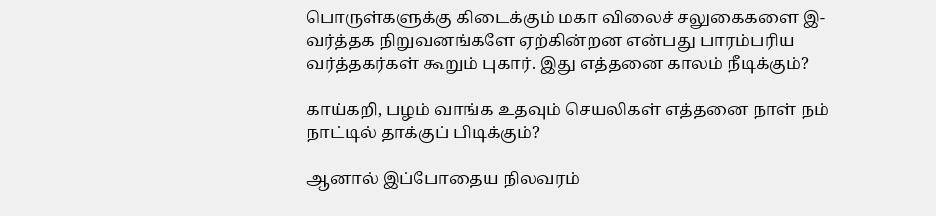பொருள்களுக்கு கிடைக்கும் மகா விலைச் சலுகைகளை இ-வர்த்தக நிறுவனங்களே ஏற்கின்றன என்பது பாரம்பரிய வர்த்தகர்கள் கூறும் புகார். இது எத்தனை காலம் நீடிக்கும்?

காய்கறி, பழம் வாங்க உதவும் செயலிகள் எத்தனை நாள் நம் நாட்டில் தாக்குப் பிடிக்கும்?

ஆனால் இப்போதைய நிலவரம்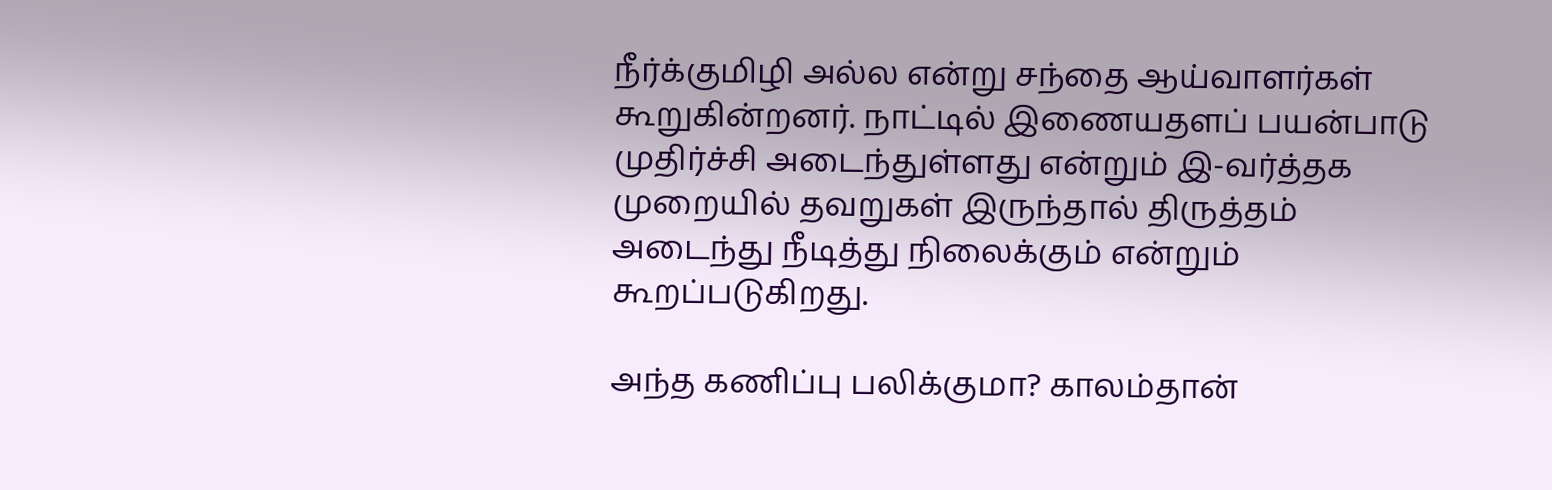நீர்க்குமிழி அல்ல என்று சந்தை ஆய்வாளர்கள் கூறுகின்றனர். நாட்டில் இணையதளப் பயன்பாடு முதிர்ச்சி அடைந்துள்ளது என்றும் இ-வர்த்தக முறையில் தவறுகள் இருந்தால் திருத்தம் அடைந்து நீடித்து நிலைக்கும் என்றும் கூறப்படுகிறது.

அந்த கணிப்பு பலிக்குமா? காலம்தான்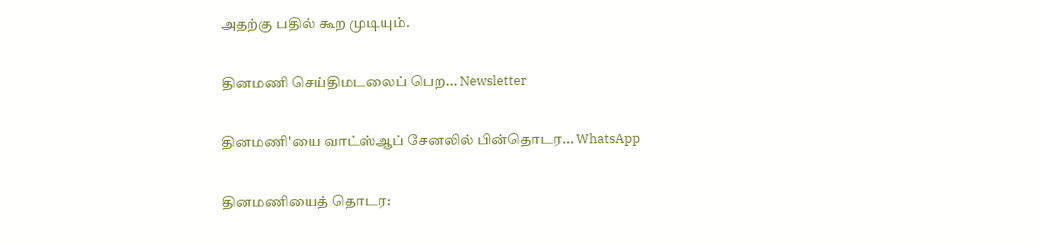அதற்கு பதில் கூற முடியும்.

தினமணி செய்திமடலைப் பெற... Newsletter

தினமணி'யை வாட்ஸ்ஆப் சேனலில் பின்தொடர... WhatsApp

தினமணியைத் தொடர: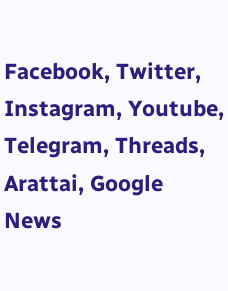Facebook, Twitter, Instagram, Youtube, Telegram, Threads, Arattai, Google News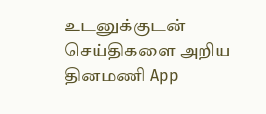உடனுக்குடன் செய்திகளை அறிய தினமணி App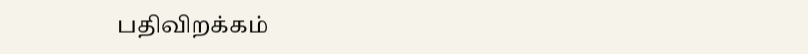பதிவிறக்கம்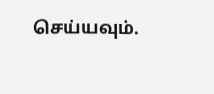செய்யவும்.